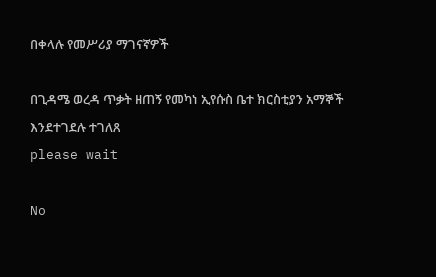በቀላሉ የመሥሪያ ማገናኛዎች

በጊዳሜ ወረዳ ጥቃት ዘጠኝ የመካነ ኢየሱስ ቤተ ክርስቲያን አማኞች እንደተገደሉ ተገለጸ
please wait

No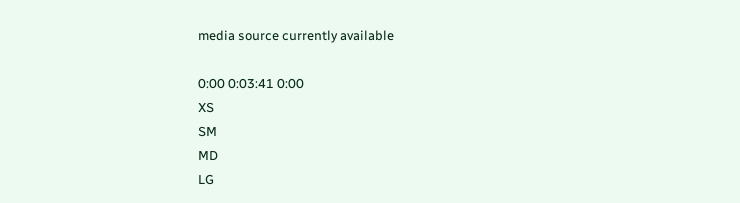media source currently available

0:00 0:03:41 0:00
XS
SM
MD
LG